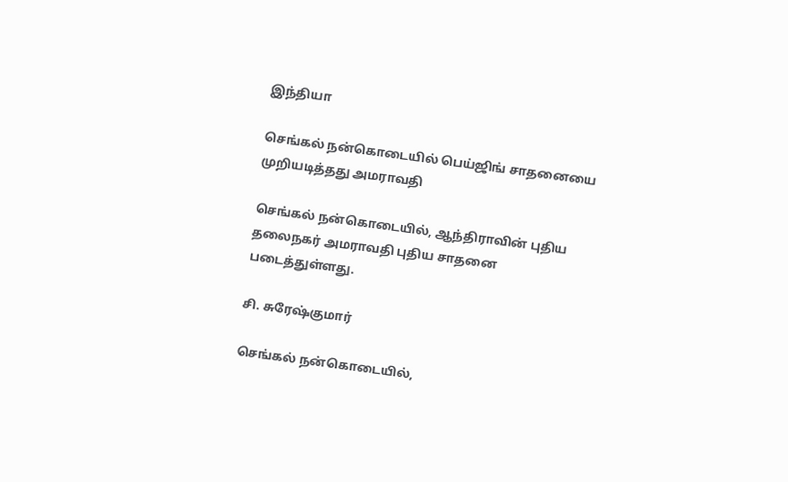இந்தியா

செங்கல் நன்கொடையில் பெய்ஜிங் சாதனையை முறியடித்தது அமராவதி

செங்கல் நன்கொடையில், ஆந்திராவின் புதிய தலைநகர் அமராவதி புதிய சாதனை படைத்துள்ளது.

சி. சுரேஷ்குமார்

செங்கல் நன்கொடையில்,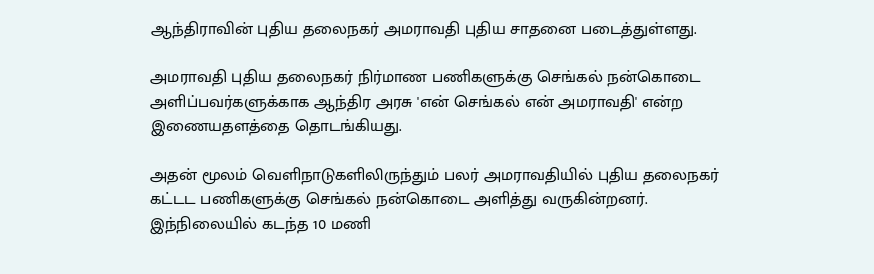ஆந்திராவின் புதிய தலைநகர் அமராவதி புதிய சாதனை படைத்துள்ளது.

அமராவதி புதிய தலைநகர் நிர்மாண பணிகளுக்கு செங்கல் நன்கொடை அளிப்பவர்களுக்காக ஆந்திர அரசு 'என் செங்கல் என் அமராவதி' என்ற இணையதளத்தை தொடங்கியது.

அதன் மூலம் வெளிநாடுகளிலிருந்தும் பலர் அமராவதியில் புதிய தலைநகர் கட்டட பணிகளுக்கு செங்கல் நன்கொடை அளித்து வருகின்றனர். இந்நிலையில் கடந்த 10 மணி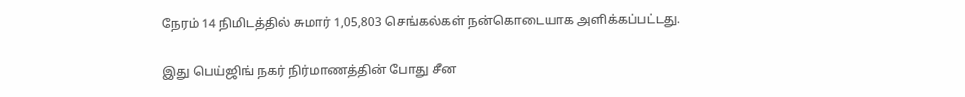நேரம் 14 நிமிடத்தில் சுமார் 1,05,803 செங்கல்கள் நன்கொடையாக அளிக்கப்பட்டது.

இது பெய்ஜிங் நகர் நிர்மாணத்தின் போது சீன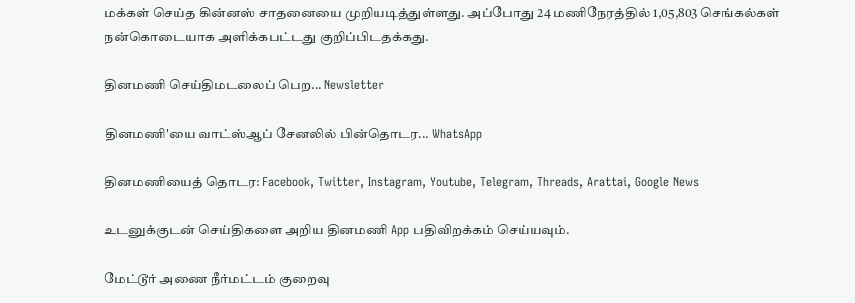மக்கள் செய்த கின்னஸ் சாதனையை முறியடித்துள்ளது. அப்போது 24 மணிநேரத்தில் 1,05,803 செங்கல்கள் நன்கொடையாக அளிக்கபட்டது குறிப்பிடதக்கது.

தினமணி செய்திமடலைப் பெற... Newsletter

தினமணி'யை வாட்ஸ்ஆப் சேனலில் பின்தொடர... WhatsApp

தினமணியைத் தொடர: Facebook, Twitter, Instagram, Youtube, Telegram, Threads, Arattai, Google News

உடனுக்குடன் செய்திகளை அறிய தினமணி App பதிவிறக்கம் செய்யவும்.

மேட்டூர் அணை நீர்மட்டம் குறைவு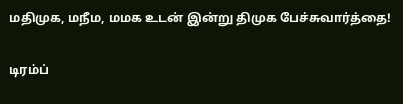மதிமுக, மநீம, மமக உடன் இன்று திமுக பேச்சுவார்த்தை!

டிரம்ப்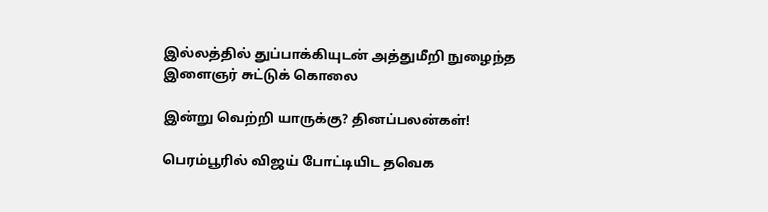இல்லத்தில் துப்பாக்கியுடன் அத்துமீறி நுழைந்த இளைஞர் சுட்டுக் கொலை

இன்று வெற்றி யாருக்கு? தினப்பலன்கள்!

பெரம்பூரில் விஜய் போட்டியிட தவெக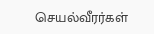செயல்வீரர்கள்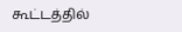கூட்டத்தில்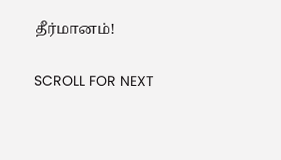தீர்மானம்!

SCROLL FOR NEXT